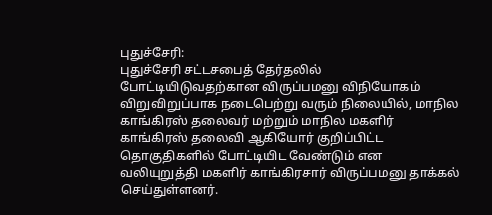புதுச்சேரி:
புதுச்சேரி சட்டசபைத் தேர்தலில் போட்டியிடுவதற்கான விருப்பமனு விநியோகம் விறுவிறுப்பாக நடைபெற்று வரும் நிலையில், மாநில காங்கிரஸ் தலைவர் மற்றும் மாநில மகளிர் காங்கிரஸ் தலைவி ஆகியோர் குறிப்பிட்ட தொகுதிகளில் போட்டியிட வேண்டும் என வலியுறுத்தி மகளிர் காங்கிரசார் விருப்பமனு தாக்கல் செய்துள்ளனர்.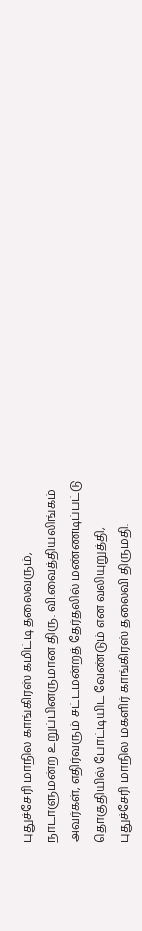புதுச்சேரி மாநில காங்கிரஸ் கமிட்டி தலைவரும், நாடாளுமன்ற உறுப்பினருமான திரு. வி.வைத்தியலிங்கம் அவர்கள், எதிர்வரும் சட்டமன்றத் தேர்தலில் மண்ணடிப்பட்டு தொகுதியில் போட்டியிட வேண்டும் என வலியுறுத்தி, புதுச்சேரி மாநில மகளிர் காங்கிரஸ் தலைவி திருமதி.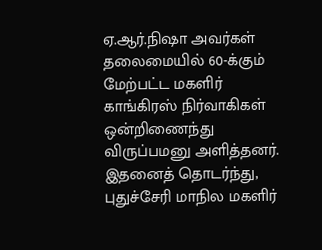ஏ.ஆர்.நிஷா அவர்கள் தலைமையில் 60-க்கும் மேற்பட்ட மகளிர் காங்கிரஸ் நிர்வாகிகள் ஒன்றிணைந்து விருப்பமனு அளித்தனர்.
இதனைத் தொடர்ந்து, புதுச்சேரி மாநில மகளிர்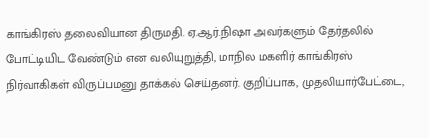காங்கிரஸ் தலைவியான திருமதி. ஏ.ஆர்.நிஷா அவர்களும் தேர்தலில் போட்டியிட வேண்டும் என வலியுறுத்தி, மாநில மகளிர் காங்கிரஸ் நிர்வாகிகள் விருப்பமனு தாக்கல் செய்தனர். குறிப்பாக, முதலியார்பேட்டை,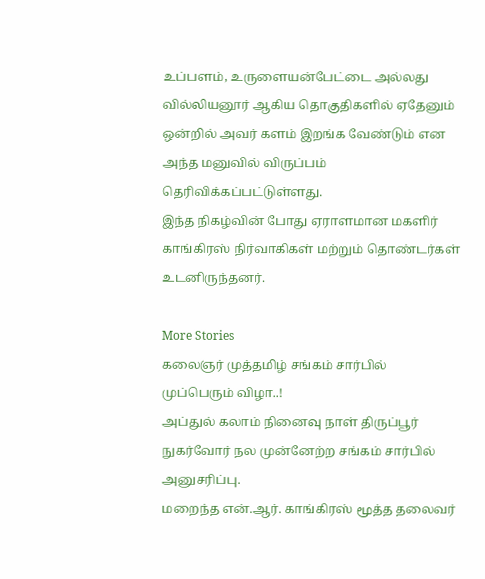உப்பளம், உருளையன்பேட்டை அல்லது வில்லியனூர் ஆகிய தொகுதிகளில் ஏதேனும் ஒன்றில் அவர் களம் இறங்க வேண்டும் என அந்த மனுவில் விருப்பம் தெரிவிக்கப்பட்டுள்ளது.
இந்த நிகழ்வின் போது ஏராளமான மகளிர் காங்கிரஸ் நிர்வாகிகள் மற்றும் தொண்டர்கள் உடனிருந்தனர்.

More Stories
கலைஞர் முத்தமிழ் சங்கம் சார்பில் முப்பெரும் விழா..!
அப்துல் கலாம் நினைவு நாள் திருப்பூர் நுகர்வோர் நல முன்னேற்ற சங்கம் சார்பில் அனுசரிப்பு.
மறைந்த என்.ஆர். காங்கிரஸ் மூத்த தலைவர்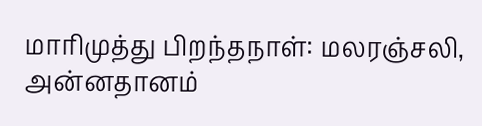மாரிமுத்து பிறந்தநாள்: மலரஞ்சலி, அன்னதானம்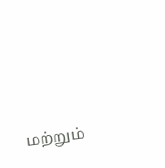மற்றும்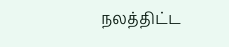நலத்திட்ட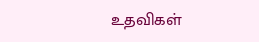உதவிகள்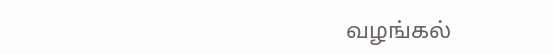வழங்கல்